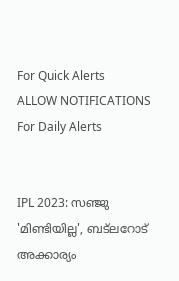For Quick Alerts
ALLOW NOTIFICATIONS
For Daily Alerts


IPL 2023: സഞ്ജു 'മിണ്ടിയില്ല', ബട്‌ലറോട് അക്കാര്യം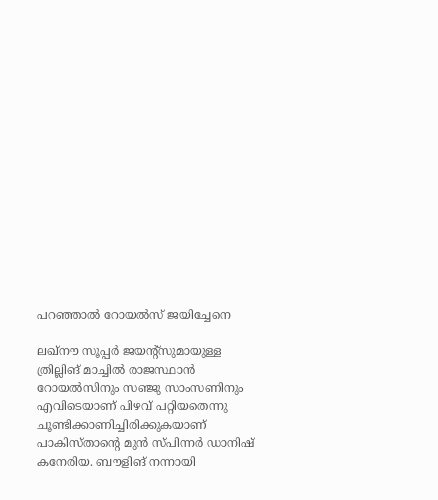പറഞ്ഞാല്‍ റോയല്‍സ് ജയിച്ചേനെ

ലഖ്‌നൗ സൂപ്പര്‍ ജയന്റ്‌സുമായുള്ള ത്രില്ലിങ് മാച്ചില്‍ രാജസ്ഥാന്‍ റോയല്‍സിനും സഞ്ജു സാംസണിനും എവിടെയാണ് പിഴവ് പറ്റിയതെന്നു ചൂണ്ടിക്കാണിച്ചിരിക്കുകയാണ് പാകിസ്താന്റെ മുന്‍ സ്പിന്നര്‍ ഡാനിഷ് കനേരിയ. ബൗളിങ് നന്നായി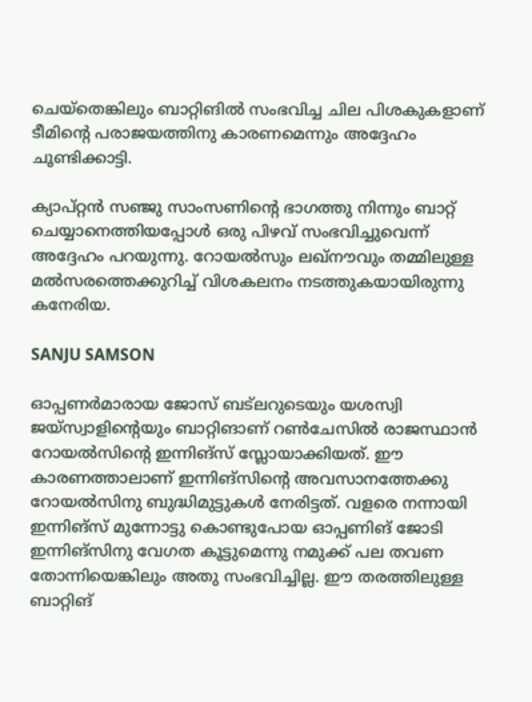ചെയ്‌തെങ്കിലും ബാറ്റിങില്‍ സംഭവിച്ച ചില പിശകുകളാണ് ടീമിന്റെ പരാജയത്തിനു കാരണമെന്നും അദ്ദേഹം ചൂണ്ടിക്കാട്ടി.

ക്യാപ്റ്റന്‍ സഞ്ജു സാംസണിന്റെ ഭാഗത്തു നിന്നും ബാറ്റ് ചെയ്യാനെത്തിയപ്പോള്‍ ഒരു പിഴവ് സംഭവിച്ചുവെന്ന് അദ്ദേഹം പറയുന്നു. റോയല്‍സും ലഖ്‌നൗവും തമ്മിലുള്ള മല്‍സരത്തെക്കുറിച്ച് വിശകലനം നടത്തുകയായിരുന്നു കനേരിയ.

SANJU SAMSON

ഓപ്പണര്‍മാരായ ജോസ് ബട്‌ലറുടെയും യശസ്വി ജയ്‌സ്വാളിന്റെയും ബാറ്റിങാണ് റണ്‍ചേസില്‍ രാജസ്ഥാന്‍ റോയല്‍സിന്റെ ഇന്നിങ്‌സ് സ്ലോയാക്കിയത്. ഈ കാരണത്താലാണ് ഇന്നിങ്‌സിന്റെ അവസാനത്തേക്കു റോയല്‍സിനു ബുദ്ധിമുട്ടുകള്‍ നേരിട്ടത്. വളരെ നന്നായി ഇന്നിങ്‌സ് മുന്നോട്ടു കൊണ്ടുപോയ ഓപ്പണിങ് ജോടി ഇന്നിങ്‌സിനു വേഗത കൂട്ടുമെന്നു നമുക്ക് പല തവണ തോന്നിയെങ്കിലും അതു സംഭവിച്ചില്ല. ഈ തരത്തിലുള്ള ബാറ്റിങ്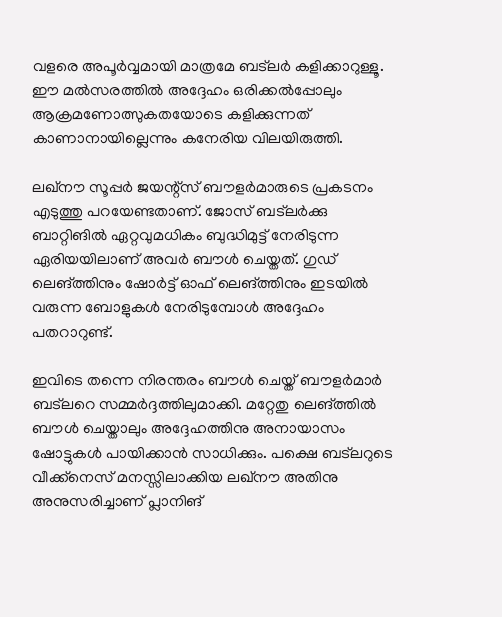വളരെ അപൂര്‍വ്വമായി മാത്രമേ ബട്‌ലര്‍ കളിക്കാറുള്ളൂ. ഈ മല്‍സരത്തില്‍ അദ്ദേഹം ഒരിക്കല്‍പ്പോലും ആക്രമണോത്സുകതയോടെ കളിക്കുന്നത് കാണാനായില്ലെന്നും കനേരിയ വിലയിരുത്തി.

ലഖ്‌നൗ സൂപ്പര്‍ ജയന്റ്‌സ് ബൗളര്‍മാരുടെ പ്രകടനം എടുത്തു പറയേണ്ടതാണ്. ജോസ് ബട്‌ലര്‍ക്കു ബാറ്റിങില്‍ ഏറ്റവുമധികം ബുദ്ധിമുട്ട് നേരിടുന്ന ഏരിയയിലാണ് അവര്‍ ബൗള്‍ ചെയ്തത്. ഗുഡ് ലെങ്ത്തിനും ഷോര്‍ട്ട് ഓഫ് ലെങ്ത്തിനും ഇടയില്‍ വരുന്ന ബോളുകള്‍ നേരിടുമ്പോള്‍ അദ്ദേഹം പതറാറുണ്ട്.

ഇവിടെ തന്നെ നിരന്തരം ബൗള്‍ ചെയ്ത് ബൗളര്‍മാര്‍ ബട്‌ലറെ സമ്മര്‍ദ്ദത്തിലുമാക്കി. മറ്റേതു ലെങ്ത്തില്‍ ബൗള്‍ ചെയ്താലും അദ്ദേഹത്തിനു അനായാസം ഷോട്ടുകള്‍ പായിക്കാന്‍ സാധിക്കും. പക്ഷെ ബട്‌ലറുടെ വീക്ക്‌നെസ് മനസ്സിലാക്കിയ ലഖ്‌നൗ അതിനു അനുസരിച്ചാണ് പ്ലാനിങ്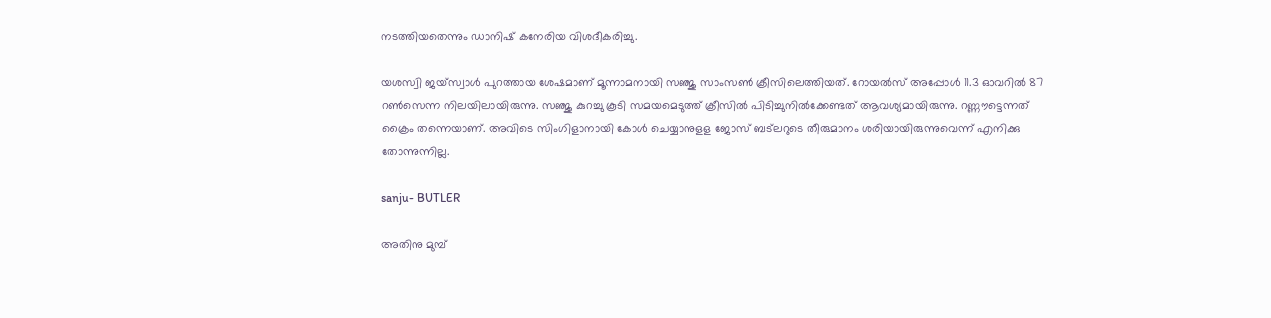നടത്തിയതെന്നും ഡാനിഷ് കനേരിയ വിശദീകരിച്ചു.

യശസ്വി ജയ്‌സ്വാള്‍ പുറത്തായ ശേഷമാണ് മൂന്നാമനായി സഞ്ജു സാംസണ്‍ ക്രീസിലെത്തിയത്. റോയല്‍സ് അപ്പോള്‍ 11.3 ഓവറില്‍ 87 റണ്‍സെന്ന നിലയിലായിരുന്നു. സഞ്ജു കുറച്ചു കൂടി സമയമെടുത്ത് ക്രീസില്‍ പിടിച്ചുനില്‍ക്കേണ്ടത് ആവശ്യമായിരുന്നു. റണ്ണൗട്ടെന്നത് ക്രൈം തന്നെയാണ്. അവിടെ സിംഗിളാനായി കോള്‍ ചെയ്യാനുളള ജോസ് ബട്‌ലറുടെ തീരുമാനം ശരിയായിരുന്നുവെന്ന് എനിക്കു തോന്നുന്നില്ല.

sanju- BUTLER

അതിനു മുമ്പ്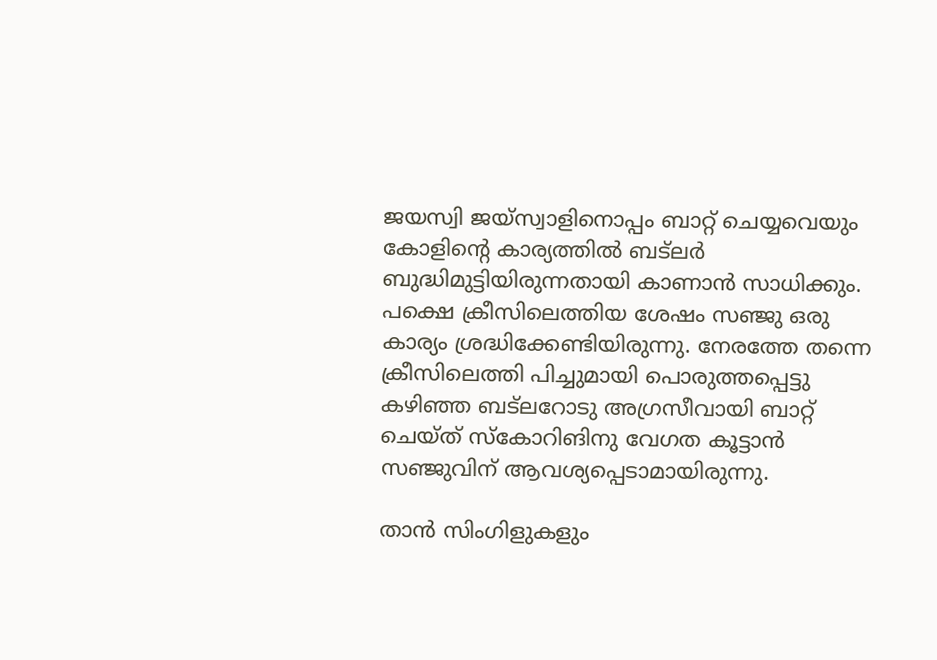ജയസ്വി ജയ്‌സ്വാളിനൊപ്പം ബാറ്റ് ചെയ്യവെയും കോളിന്റെ കാര്യത്തില്‍ ബട്‌ലര്‍ ബുദ്ധിമുട്ടിയിരുന്നതായി കാണാന്‍ സാധിക്കും. പക്ഷെ ക്രീസിലെത്തിയ ശേഷം സഞ്ജു ഒരു കാര്യം ശ്രദ്ധിക്കേണ്ടിയിരുന്നു. നേരത്തേ തന്നെ ക്രീസിലെത്തി പിച്ചുമായി പൊരുത്തപ്പെട്ടു കഴിഞ്ഞ ബട്‌ലറോടു അഗ്രസീവായി ബാറ്റ് ചെയ്ത് സ്‌കോറിങിനു വേഗത കൂട്ടാന്‍ സഞ്ജുവിന് ആവശ്യപ്പെടാമായിരുന്നു.

താന്‍ സിംഗിളുകളും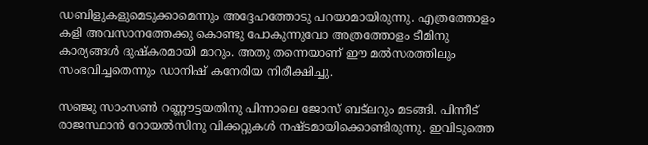ഡബിളുകളുമെടുക്കാമെന്നും അദ്ദേഹത്തോടു പറയാമായിരുന്നു. എത്രത്തോളം കളി അവസാനത്തേക്കു കൊണ്ടു പോകുന്നുവോ അത്രത്തോളം ടീമിനു കാര്യങ്ങള്‍ ദുഷ്‌കരമായി മാറും. അതു തന്നെയാണ് ഈ മല്‍സരത്തിലും സംഭവിച്ചതെന്നും ഡാനിഷ് കനേരിയ നിരീക്ഷിച്ചു.

സഞ്ജു സാംസണ്‍ റണ്ണൗട്ടയതിനു പിന്നാലെ ജോസ് ബട്‌ലറും മടങ്ങി. പിന്നീട് രാജസ്ഥാന്‍ റോയല്‍സിനു വിക്കറ്റുകള്‍ നഷ്ടമായിക്കൊണ്ടിരുന്നു. ഇവിടുത്തെ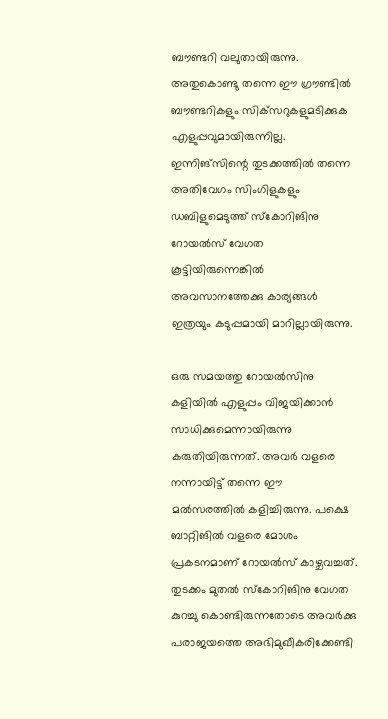ബൗണ്ടറി വലുതായിരുന്നു. അതുകൊണ്ടു തന്നെ ഈ ഗ്രൗണ്ടില്‍ ബൗണ്ടറികളും സിക്‌സറുകളുമടിക്കുക എളുപ്പവുമായിരുന്നില്ല. ഇന്നിങ്‌സിന്റെ തുടക്കത്തില്‍ തന്നെ അതിവേഗം സിംഗിളുകളും ഡബിളുമെടുത്ത് സ്‌കോറിങിനു റോയല്‍സ് വേഗത കൂട്ടിയിരുന്നെങ്കില്‍ അവസാനത്തേക്കു കാര്യങ്ങള്‍ ഇത്രയും കടുപ്പമായി മാറില്ലായിരുന്നു.

ഒരു സമയത്തു റോയല്‍സിനു കളിയില്‍ എളുപ്പം വിജയിക്കാന്‍ സാധിക്കുമെന്നായിരുന്നു കരുതിയിരുന്നത്. അവര്‍ വളരെ നന്നായിട്ട് തന്നെ ഈ മല്‍സരത്തില്‍ കളിച്ചിരുന്നു. പക്ഷെ ബാറ്റിങില്‍ വളരെ മോശം പ്രകടനമാണ് റോയല്‍സ് കാഴ്ചവച്ചത്. തുടക്കം മുതല്‍ സ്‌കോറിങിനു വേഗത കുറച്ചു കൊണ്ടിരുന്നതോടെ അവര്‍ക്കു പരാജയത്തെ അഭിമുഖീകരിക്കേണ്ടി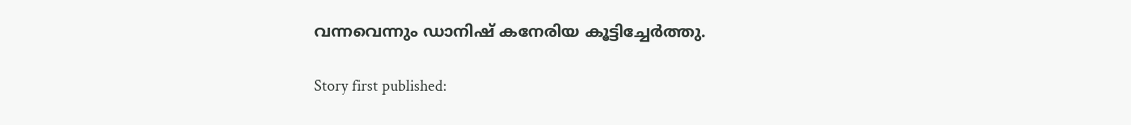വന്നവെന്നും ഡാനിഷ് കനേരിയ കൂട്ടിച്ചേര്‍ത്തു.

Story first published: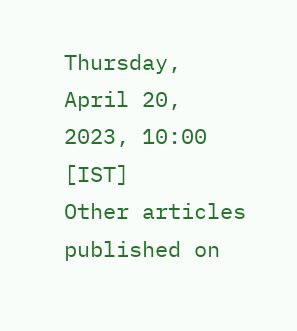Thursday, April 20, 2023, 10:00 [IST]
Other articles published on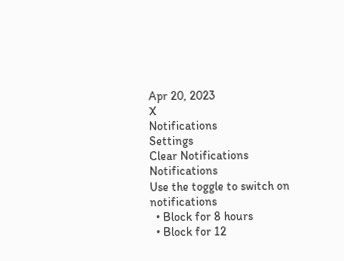Apr 20, 2023
X
Notifications
Settings
Clear Notifications
Notifications
Use the toggle to switch on notifications
  • Block for 8 hours
  • Block for 12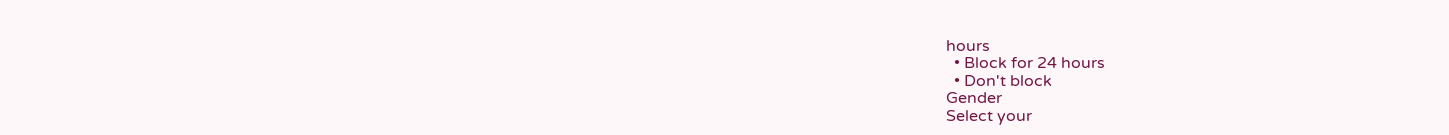hours
  • Block for 24 hours
  • Don't block
Gender
Select your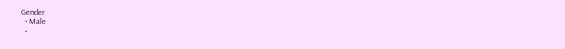Gender
  • Male
  •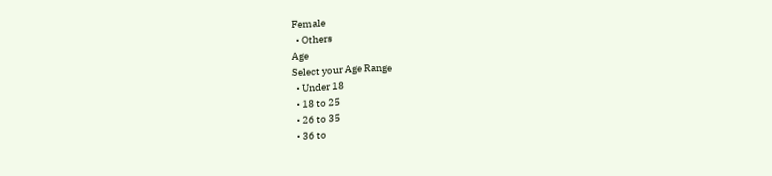Female
  • Others
Age
Select your Age Range
  • Under 18
  • 18 to 25
  • 26 to 35
  • 36 to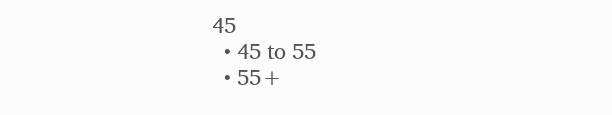45
  • 45 to 55
  • 55+